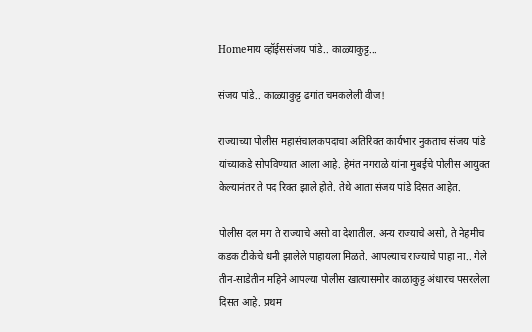Homeमाय व्हॉईससंजय पांडे.. काळ्याकुट्ट...

संजय पांडे.. काळ्याकुट्ट ढगांत चमकलेली वीज!

राज्याच्या पोलीस महासंचालकपदाचा अतिरिक्त कार्यभार नुकताच संजय पांडे यांच्याकडे सोपविण्यात आला आहे. हेमंत नगराळे यांना मुबईचे पोलीस आयुक्त केल्यानंतर ते पद रिक्त झाले होते. तेथे आता संजय पांडे दिसत आहेत.

पोलीस दल मग ते राज्याचे असो वा देशातील. अन्य राज्याचे असो, ते नेहमीच कडक टीकेचे धनी झालेले पाहायला मिळते. आपल्याच राज्याचे पाहा ना.. गेले तीन-साडेतीन महिने आपल्या पोलीस खात्यासमोर काळाकुट्ट अंधारच पसरलेला दिसत आहे. प्रथम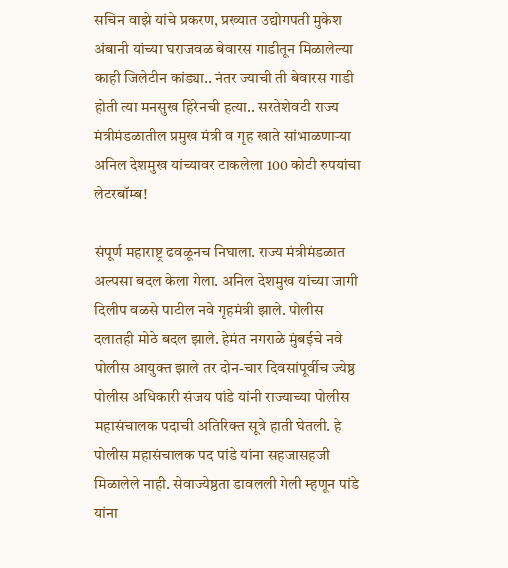सचिन वाझे यांचे प्रकरण, प्रख्यात उद्योगपती मुकेश अंबानी यांच्या घराजवळ बेवारस गाडीतून मिळालेल्या काही जिलेटीन कांड्या.. नंतर ज्याची ती बेवारस गाडी होती त्या मनसुख हिरेनची हत्या.. सरतेशेवटी राज्य मंत्रीमंडळातील प्रमुख मंत्री व गृह खाते सांभाळणाऱ्या अनिल देशमुख यांच्यावर टाकलेला 100 कोटी रुपयांचा लेटरबॉम्ब!

संपूर्ण महाराष्ट्र ढवळूनच निघाला. राज्य मंत्रीमंडळात अल्पसा बदल केला गेला. अनिल देशमुख यांच्या जागी दिलीप वळसे पाटील नवे गृहमंत्री झाले. पोलीस दलातही मोठे बदल झाले. हेमंत नगराळे मुंबईचे नवे पोलीस आयुक्त झाले तर दोन-चार दिवसांपूर्वीच ज्येष्ठ पोलीस अधिकारी संजय पांडे यांनी राज्याच्या पोलीस महासंचालक पदाची अतिरिक्त सूत्रे हाती घेतली. हे पोलीस महासंचालक पद पांडे यांना सहजासहजी मिळालेले नाही. सेवाज्येष्ठता डावलली गेली म्हणून पांडे यांना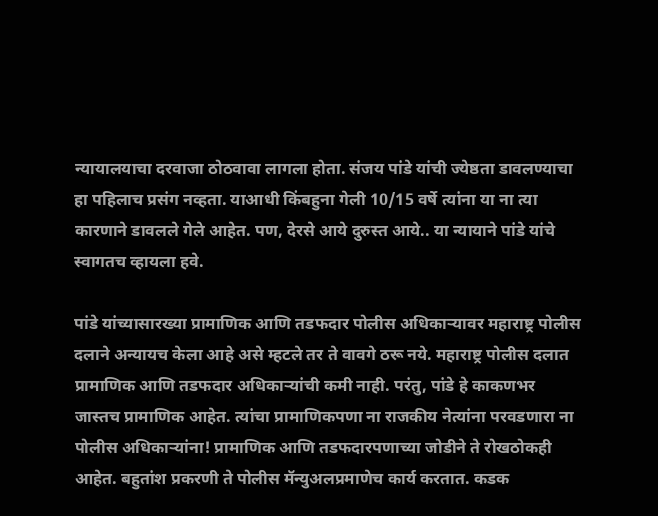न्यायालयाचा दरवाजा ठोठवावा लागला होता. संजय पांडे यांची ज्येष्ठता डावलण्याचा हा पहिलाच प्रसंग नव्हता. याआधी किंबहुना गेली 10/15 वर्षे त्यांना या ना त्या कारणाने डावलले गेले आहेत. पण, देरसे आये दुरुस्त आये.. या न्यायाने पांडे यांचे स्वागतच व्हायला हवे.

पांडे यांच्यासारख्या प्रामाणिक आणि तडफदार पोलीस अधिकाऱ्यावर महाराष्ट्र पोलीस दलाने अन्यायच केला आहे असे म्हटले तर ते वावगे ठरू नये. महाराष्ट्र पोलीस दलात प्रामाणिक आणि तडफदार अधिकाऱ्यांची कमी नाही. परंतु, पांडे हे काकणभर जास्तच प्रामाणिक आहेत. त्यांचा प्रामाणिकपणा ना राजकीय नेत्यांना परवडणारा ना पोलीस अधिकाऱ्यांना! प्रामाणिक आणि तडफदारपणाच्या जोडीने ते रोखठोकही आहेत. बहुतांश प्रकरणी ते पोलीस मॅन्युअलप्रमाणेच कार्य करतात. कडक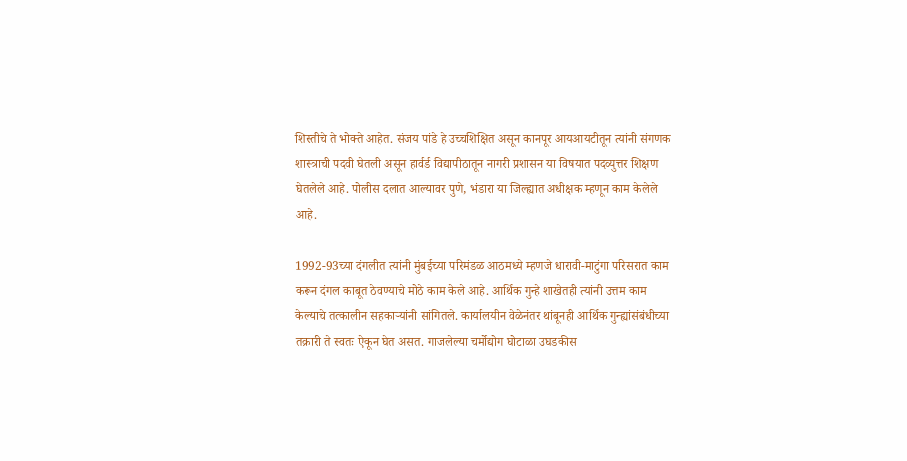शिस्तीचे ते भोक्ते आहेत. संजय पांडे हे उच्चशिक्षित असून कानपूर आयआयटीतून त्यांनी संगणक शास्त्राची पदवी घेतली असून हार्वर्ड विद्यापीठातून नागरी प्रशासन या विषयात पदव्युत्तर शिक्षण घेतलेले आहे. पोलीस दलात आल्यावर पुणे, भंडारा या जिल्ह्यात अधीक्षक म्हणून काम केलेले आहे.

1992-93च्या दंगलीत त्यांनी मुंबईच्या परिमंडळ आठमध्ये म्हणजे धारावी-माटुंगा परिसरात काम करून दंगल काबूत ठेवण्याचे मोठे काम केले आहे. आर्थिक गुन्हे शाखेतही त्यांनी उत्तम काम केल्याचे तत्कालीन सहकाऱ्यांनी सांगितले. कार्यालयीन वेळेनंतर थांबूनही आर्थिक गुन्ह्यांसंबंधीच्या तक्रारी ते स्वतः ऐकून घेत असत. गाजलेल्या चर्मोद्योग घोटाळा उघडकीस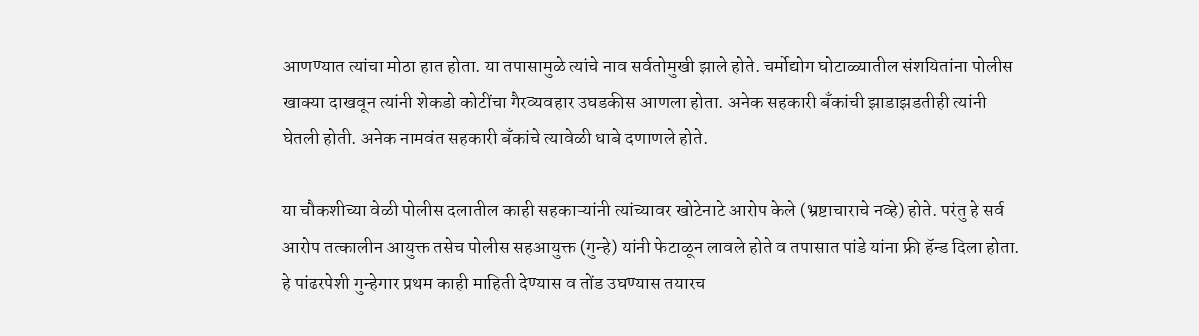आणण्यात त्यांचा मोठा हात होता. या तपासामुळे त्यांचे नाव सर्वतोमुखी झाले होते. चर्मोद्योग घोटाळ्यातील संशयितांना पोलीस खाक्या दाखवून त्यांनी शेकडो कोटींचा गैरव्यवहार उघडकीस आणला होता. अनेक सहकारी बँकांची झाडाझडतीही त्यांनी घेतली होती. अनेक नामवंत सहकारी बँकांचे त्यावेळी धाबे दणाणले होते.

या चौकशीच्या वेळी पोलीस दलातील काही सहकाऱ्यांनी त्यांच्यावर खोटेनाटे आरोप केले (भ्रष्टाचाराचे नव्हे) होते. परंतु हे सर्व आरोप तत्कालीन आयुक्त तसेच पोलीस सहआयुक्त (गुन्हे) यांनी फेटाळून लावले होते व तपासात पांडे यांना फ्री हॅन्ड दिला होता. हे पांढरपेशी गुन्हेगार प्रथम काही माहिती देण्यास व तोंड उघण्यास तयारच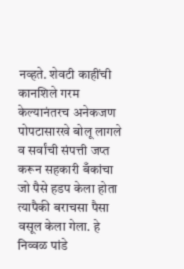नव्हते. शेवटी काहींची कानशिले गरम केल्यानंतरच अनेकजण पोपटासारखे बोलू लागले व सर्वांची संपत्ती जप्त करून सहकारी बँकांचा जो पैसे हडप केला होता त्यापैकी बराचसा पैसा वसूल केला गेला. हे निव्वळ पांडे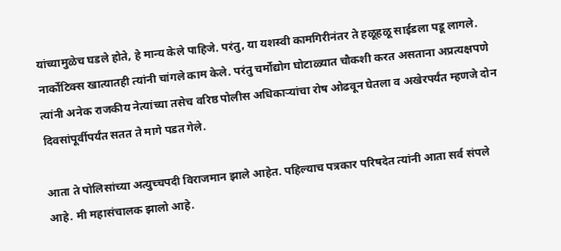यांच्यामुळेच घडले होते, हे मान्य केले पाहिजे. परंतु, या यशस्वी कामगिरीनंतर ते हळूहळू साईडला पडू लागले. नार्कोटिक्स खात्यातही त्यांनी चांगले काम केले. परंतु चर्मोद्योग घोटाळ्यात चौकशी करत असताना अप्रत्यक्षपणे त्यांनी अनेक राजकीय नेत्यांच्या तसेच वरिष्ठ पोलीस अधिकाऱ्यांचा रोष ओढवून घेतला व अखेरपर्यंत म्हणजे दोन दिवसांपूर्वीपर्यंत सतत ते मागे पडत गेले.

आता ते पोलिसांच्या अत्युच्चपदी विराजमान झाले आहेत. पहिल्याच पत्रकार परिषदेत त्यांनी आता सर्व संपले आहे. मी महासंचालक झालो आहे.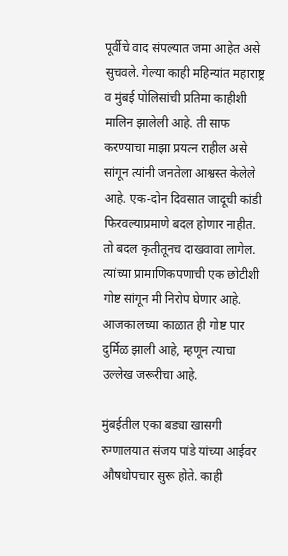पूर्वीचे वाद संपल्यात जमा आहेत असे सुचवले. गेल्या काही महिन्यांत महाराष्ट्र व मुंबई पोलिसांची प्रतिमा काहीशी मालिन झालेली आहे. ती साफ करण्याचा माझा प्रयत्न राहील असे सांगून त्यांनी जनतेला आश्वस्त केलेले आहे. एक-दोन दिवसात जादूची कांडी फिरवल्याप्रमाणे बदल होणार नाहीत. तो बदल कृतीतूनच दाखवावा लागेल. त्यांच्या प्रामाणिकपणाची एक छोटीशी गोष्ट सांगून मी निरोप घेणार आहे. आजकालच्या काळात ही गोष्ट पार दुर्मिळ झाली आहे, म्हणून त्याचा उल्लेख जरूरीचा आहे.

मुंबईतील एका बड्या खासगी रुग्णालयात संजय पांडे यांच्या आईवर औषधोपचार सुरू होते. काही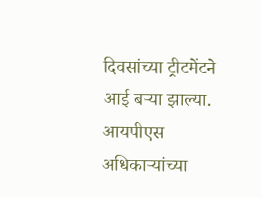दिवसांच्या ट्रीटमेंटने आई बऱ्या झाल्या. आयपीएस अधिकाऱ्यांच्या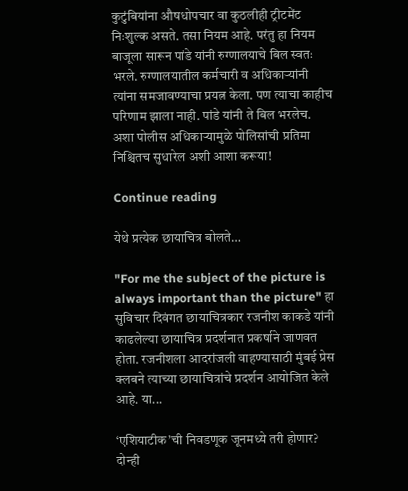कुटुंबियांना औषधोपचार वा कुठलीही ट्रीटमेंट निःशुल्क असते. तसा नियम आहे. परंतु हा नियम बाजूला सारून पांडे यांनी रुग्णालयाचे बिल स्वतः भरले. रुग्णालयातील कर्मचारी व अधिकाऱ्यांनी त्यांना समजावण्याचा प्रयत्न केला. पण त्याचा काहीच परिणाम झाला नाही. पांडे यांनी ते बिल भरलेच. अशा पोलीस अधिकाऱ्यामुळे पोलिसांची प्रतिमा निश्चितच सुधारेल अशी आशा करूया!

Continue reading

येथे प्रत्येक छायाचित्र बोलते…

"For me the subject of the picture is always important than the picture" हा सुविचार दिवंगत छायाचित्रकार रजनीश काकडे यांनी काढलेल्या छायाचित्र प्रदर्शनात प्रकर्षाने जाणवत होता. रजनीशला आदरांजली वाहण्यासाठी मुंबई प्रेस क्लबने त्याच्या छायाचित्रांचे प्रदर्शन आयोजित केले आहे. या...

‘एशियाटीक’ची निवडणूक जूनमध्ये तरी होणार? दोन्ही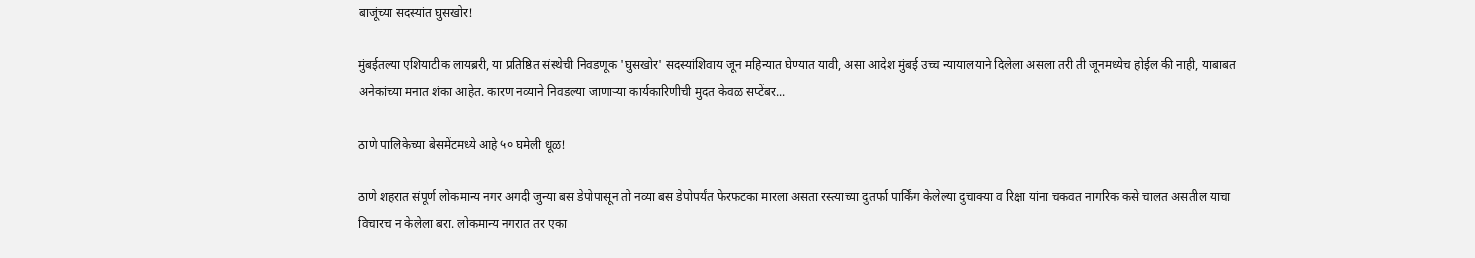बाजूंच्या सदस्यांत घुसखोर!

मुंबईतल्या एशियाटीक लायब्ररी, या प्रतिष्ठित संस्थेची निवडणूक 'घुसखोर' सदस्यांशिवाय जून महिन्यात घेण्यात यावी, असा आदेश मुंबई उच्च न्यायालयाने दिलेला असला तरी ती जूनमध्येच होईल की नाही, याबाबत अनेकांच्या मनात शंका आहेत. कारण नव्याने निवडल्या जाणाऱ्या कार्यकारिणीची मुदत केवळ सप्टेंबर...

ठाणे पालिकेच्या बेसमेंटमध्ये आहे ५० घमेली धूळ!

ठाणे शहरात संपूर्ण लोकमान्य नगर अगदी जुन्या बस डेपोपासून तो नव्या बस डेपोपर्यंत फेरफटका मारला असता रस्त्याच्या दुतर्फा पार्किंग केलेल्या दुचाक्या व रिक्षा यांना चकवत नागरिक कसे चालत असतील याचा विचारच न केलेला बरा. लोकमान्य नगरात तर एका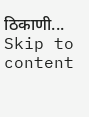ठिकाणी...
Skip to content